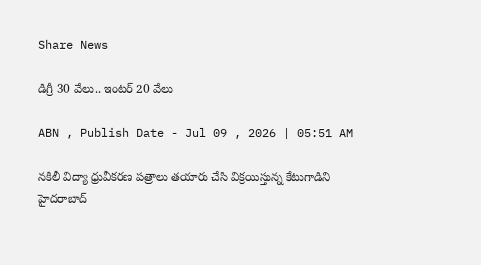Share News

డిగ్రీ 30 వేలు.. ఇంటర్‌ 20 వేలు

ABN , Publish Date - Jul 09 , 2026 | 05:51 AM

నకిలీ విద్యా ధ్రువీకరణ పత్రాలు తయారు చేసి విక్రయిస్తున్న కేటుగాడిని హైదరాబాద్‌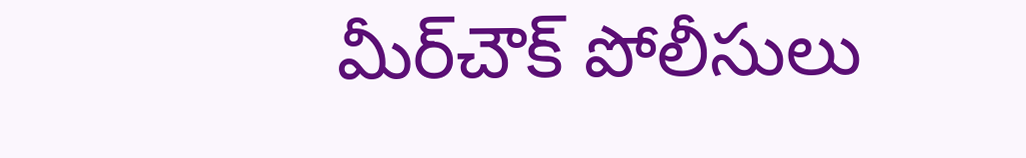మీర్‌చౌక్‌ పోలీసులు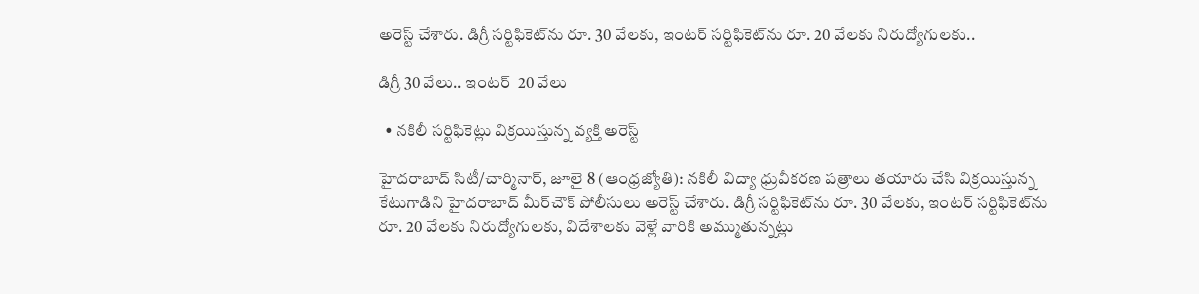అరెస్ట్‌ చేశారు. డిగ్రీ సర్టిఫికెట్‌ను రూ. 30 వేలకు, ఇంటర్‌ సర్టిఫికెట్‌ను రూ. 20 వేలకు నిరుద్యోగులకు..

డిగ్రీ 30 వేలు.. ఇంటర్‌  20 వేలు

  • నకిలీ సర్టిఫికెట్లు విక్రయిస్తున్న వ్యక్తి అరెస్ట్‌

హైదరాబాద్‌ సిటీ/చార్మినార్‌, జూలై 8 (ఆంధ్రజ్యోతి): నకిలీ విద్యా ధ్రువీకరణ పత్రాలు తయారు చేసి విక్రయిస్తున్న కేటుగాడిని హైదరాబాద్‌ మీర్‌చౌక్‌ పోలీసులు అరెస్ట్‌ చేశారు. డిగ్రీ సర్టిఫికెట్‌ను రూ. 30 వేలకు, ఇంటర్‌ సర్టిఫికెట్‌ను రూ. 20 వేలకు నిరుద్యోగులకు, విదేశాలకు వెళ్లే వారికి అమ్ముతున్నట్లు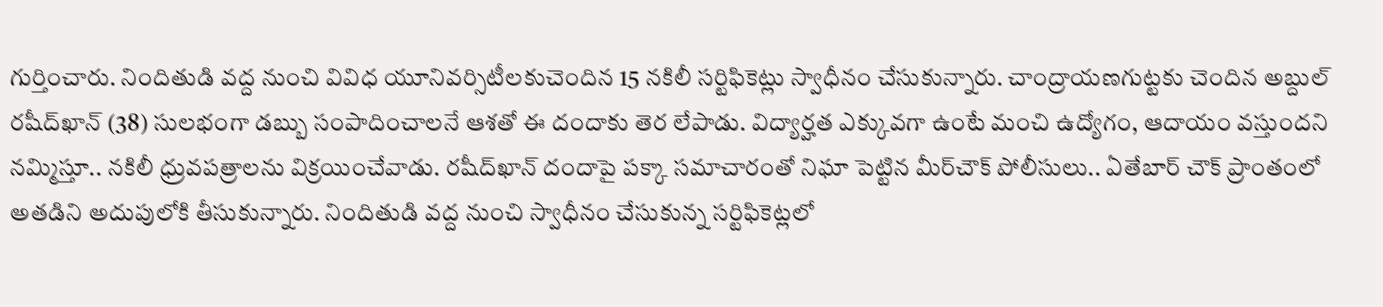గుర్తించారు. నిందితుడి వద్ద నుంచి వివిధ యూనివర్సిటీలకుచెందిన 15 నకిలీ సర్టిఫికెట్లు స్వాధీనం చేసుకున్నారు. చాంద్రాయణగుట్టకు చెందిన అబ్దుల్‌ రషీద్‌ఖాన్‌ (38) సులభంగా డబ్బు సంపాదించాలనే ఆశతో ఈ దందాకు తెర లేపాడు. విద్యార్హత ఎక్కువగా ఉంటే మంచి ఉద్యోగం, ఆదాయం వస్తుందని నమ్మిస్తూ.. నకిలీ ధ్రువపత్రాలను విక్రయించేవాడు. రషీద్‌ఖాన్‌ దందాపై పక్కా సమాచారంతో నిఘా పెట్టిన మీర్‌చౌక్‌ పోలీసులు.. ఏతేబార్‌ చౌక్‌ ప్రాంతంలో అతడిని అదుపులోకి తీసుకున్నారు. నిందితుడి వద్ద నుంచి స్వాధీనం చేసుకున్న సర్టిఫికెట్లలో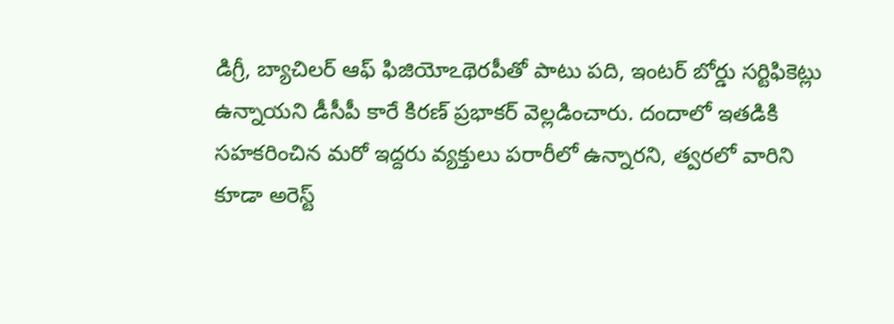డిగ్రీ, బ్యాచిలర్‌ ఆఫ్‌ ఫిజియోఽథెరపీతో పాటు పది, ఇంటర్‌ బోర్డు సర్టిఫికెట్లు ఉన్నాయని డీసీపీ కారే కిరణ్‌ ప్రభాకర్‌ వెల్లడించారు. దందాలో ఇతడికి సహకరించిన మరో ఇద్దరు వ్యక్తులు పరారీలో ఉన్నారని, త్వరలో వారిని కూడా అరెస్ట్‌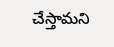చేస్తామని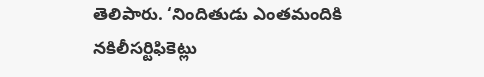తెలిపారు. ‘నిందితుడు ఎంతమందికి నకిలీసర్టిఫికెట్లు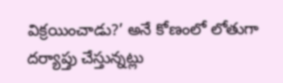విక్రయించాడు?’ అనే కోణంలో లోతుగా దర్యాప్తు చేస్తున్నట్లు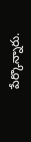పేర్కొన్నారు.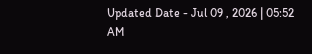Updated Date - Jul 09 , 2026 | 05:52 AM